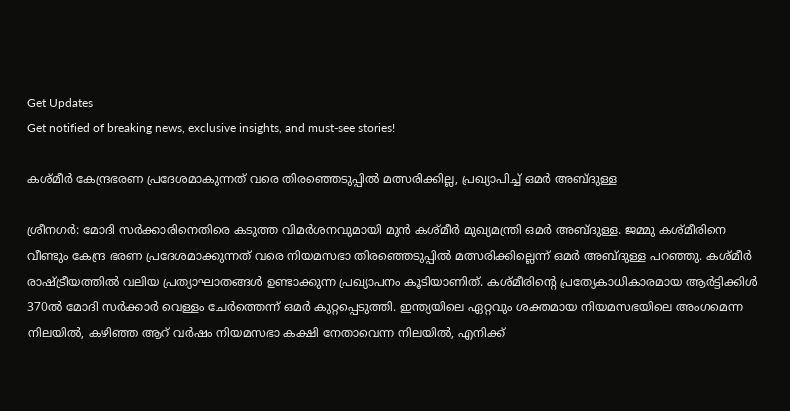Get Updates
Get notified of breaking news, exclusive insights, and must-see stories!

കശ്മീര്‍ കേന്ദ്രഭരണ പ്രദേശമാകുന്നത് വരെ തിരഞ്ഞെടുപ്പില്‍ മത്സരിക്കില്ല, പ്രഖ്യാപിച്ച് ഒമര്‍ അബ്ദുള്ള

ശ്രീനഗര്‍: മോദി സര്‍ക്കാരിനെതിരെ കടുത്ത വിമര്‍ശനവുമായി മുന്‍ കശ്മീര്‍ മുഖ്യമന്ത്രി ഒമര്‍ അബ്ദുള്ള. ജമ്മു കശ്മീരിനെ വീണ്ടും കേന്ദ്ര ഭരണ പ്രദേശമാക്കുന്നത് വരെ നിയമസഭാ തിരഞ്ഞെടുപ്പില്‍ മത്സരിക്കില്ലെന്ന് ഒമര്‍ അബ്ദുള്ള പറഞ്ഞു. കശ്മീര്‍ രാഷ്ട്രീയത്തില്‍ വലിയ പ്രത്യാഘാതങ്ങള്‍ ഉണ്ടാക്കുന്ന പ്രഖ്യാപനം കൂടിയാണിത്. കശ്മീരിന്റെ പ്രത്യേകാധികാരമായ ആര്‍ട്ടിക്കിള്‍ 370ല്‍ മോദി സര്‍ക്കാര്‍ വെള്ളം ചേര്‍ത്തെന്ന് ഒമര്‍ കുറ്റപ്പെടുത്തി. ഇന്ത്യയിലെ ഏറ്റവും ശക്തമായ നിയമസഭയിലെ അംഗമെന്ന നിലയില്‍, കഴിഞ്ഞ ആറ് വര്‍ഷം നിയമസഭാ കക്ഷി നേതാവെന്ന നിലയില്‍, എനിക്ക്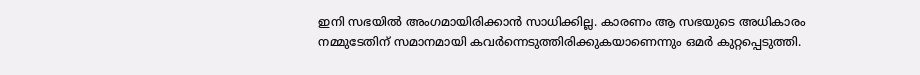ഇനി സഭയില്‍ അംഗമായിരിക്കാന്‍ സാധിക്കില്ല. കാരണം ആ സഭയുടെ അധികാരം നമ്മുടേതിന് സമാനമായി കവര്‍ന്നെടുത്തിരിക്കുകയാണെന്നും ഒമര്‍ കുറ്റപ്പെടുത്തി.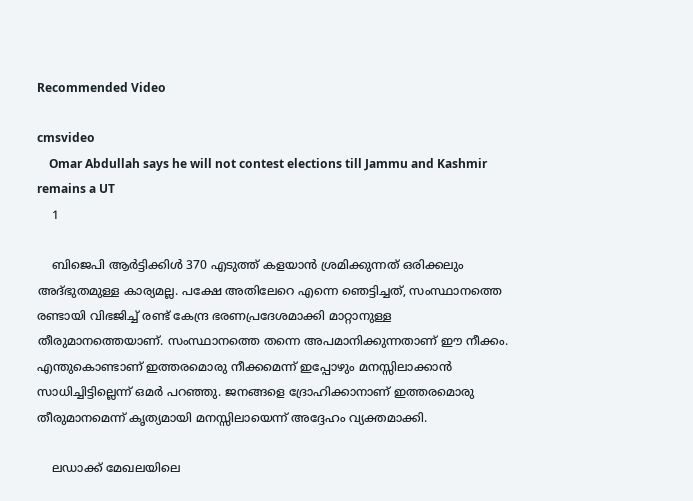Recommended Video

cmsvideo
    Omar Abdullah says he will not contest elections till Jammu and Kashmir remains a UT
    1

    ബിജെപി ആര്‍ട്ടിക്കിള്‍ 370 എടുത്ത് കളയാന്‍ ശ്രമിക്കുന്നത് ഒരിക്കലും അദ്ഭുതമുള്ള കാര്യമല്ല. പക്ഷേ അതിലേറെ എന്നെ ഞെട്ടിച്ചത്, സംസ്ഥാനത്തെ രണ്ടായി വിഭജിച്ച് രണ്ട് കേന്ദ്ര ഭരണപ്രദേശമാക്കി മാറ്റാനുള്ള തീരുമാനത്തെയാണ്. സംസ്ഥാനത്തെ തന്നെ അപമാനിക്കുന്നതാണ് ഈ നീക്കം. എന്തുകൊണ്ടാണ് ഇത്തരമൊരു നീക്കമെന്ന് ഇപ്പോഴും മനസ്സിലാക്കാന്‍ സാധിച്ചിട്ടില്ലെന്ന് ഒമര്‍ പറഞ്ഞു. ജനങ്ങളെ ദ്രോഹിക്കാനാണ് ഇത്തരമൊരു തീരുമാനമെന്ന് കൃത്യമായി മനസ്സിലായെന്ന് അദ്ദേഹം വ്യക്തമാക്കി.

    ലഡാക്ക് മേഖലയിലെ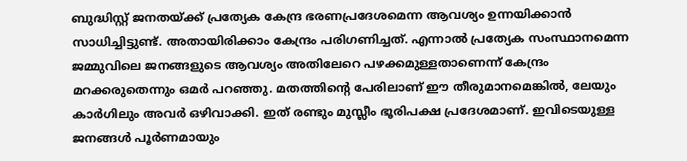ബുദ്ധിസ്റ്റ് ജനതയ്ക്ക് പ്രത്യേക കേന്ദ്ര ഭരണപ്രദേശമെന്ന ആവശ്യം ഉന്നയിക്കാന്‍ സാധിച്ചിട്ടുണ്ട്. അതായിരിക്കാം കേന്ദ്രം പരിഗണിച്ചത്. എന്നാല്‍ പ്രത്യേക സംസ്ഥാനമെന്ന ജമ്മുവിലെ ജനങ്ങളുടെ ആവശ്യം അതിലേറെ പഴക്കമുള്ളതാണെന്ന് കേന്ദ്രം മറക്കരുതെന്നും ഒമര്‍ പറഞ്ഞു. മതത്തിന്റെ പേരിലാണ് ഈ തീരുമാനമെങ്കില്‍, ലേയും കാര്‍ഗിലും അവര്‍ ഒഴിവാക്കി. ഇത് രണ്ടും മുസ്ലീം ഭൂരിപക്ഷ പ്രദേശമാണ്. ഇവിടെയുള്ള ജനങ്ങള്‍ പൂര്‍ണമായും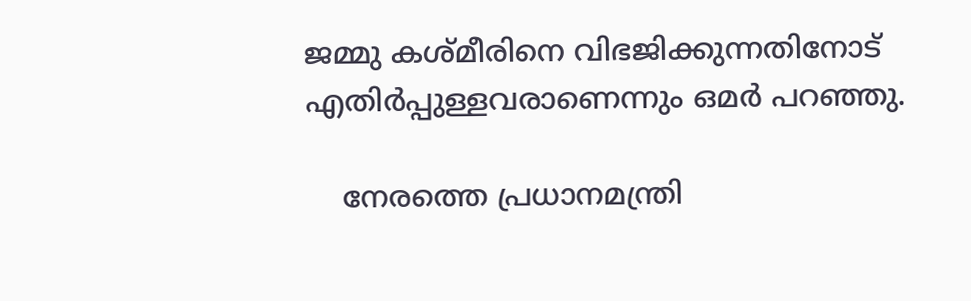ജമ്മു കശ്മീരിനെ വിഭജിക്കുന്നതിനോട് എതിര്‍പ്പുള്ളവരാണെന്നും ഒമര്‍ പറഞ്ഞു.

    നേരത്തെ പ്രധാനമന്ത്രി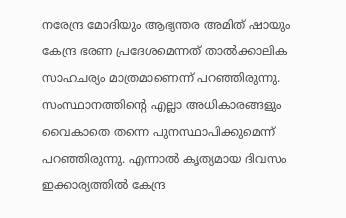നരേന്ദ്ര മോദിയും ആഭ്യന്തര അമിത് ഷായും കേന്ദ്ര ഭരണ പ്രദേശമെന്നത് താല്‍ക്കാലിക സാഹചര്യം മാത്രമാണെന്ന് പറഞ്ഞിരുന്നു. സംസ്ഥാനത്തിന്റെ എല്ലാ അധികാരങ്ങളും വൈകാതെ തന്നെ പുനസ്ഥാപിക്കുമെന്ന് പറഞ്ഞിരുന്നു. എന്നാല്‍ കൃത്യമായ ദിവസം ഇക്കാര്യത്തില്‍ കേന്ദ്ര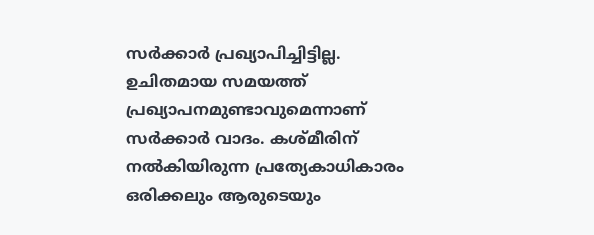സര്‍ക്കാര്‍ പ്രഖ്യാപിച്ചിട്ടില്ല. ഉചിതമായ സമയത്ത് പ്രഖ്യാപനമുണ്ടാവുമെന്നാണ് സര്‍ക്കാര്‍ വാദം. കശ്മീരിന് നല്‍കിയിരുന്ന പ്രത്യേകാധികാരം ഒരിക്കലും ആരുടെയും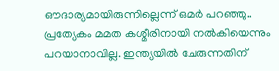ഔദാര്യമായിരുന്നില്ലെന്ന് ഒമര്‍ പറഞ്ഞു.. പ്രത്യേകം മമത കശ്മീരിനായി നല്‍കിയെന്നും പറയാനാവില്ല. ഇന്ത്യയില്‍ ചേരുന്നതിന്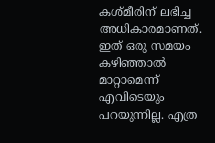കശ്മീരിന് ലഭിച്ച അധികാരമാണത്. ഇത് ഒരു സമയം കഴിഞ്ഞാല്‍ മാറ്റാമെന്ന് എവിടെയും പറയുന്നില്ല. എത്ര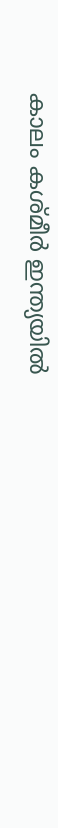കാലം കശ്മീര്‍ ഇന്ത്യയില്‍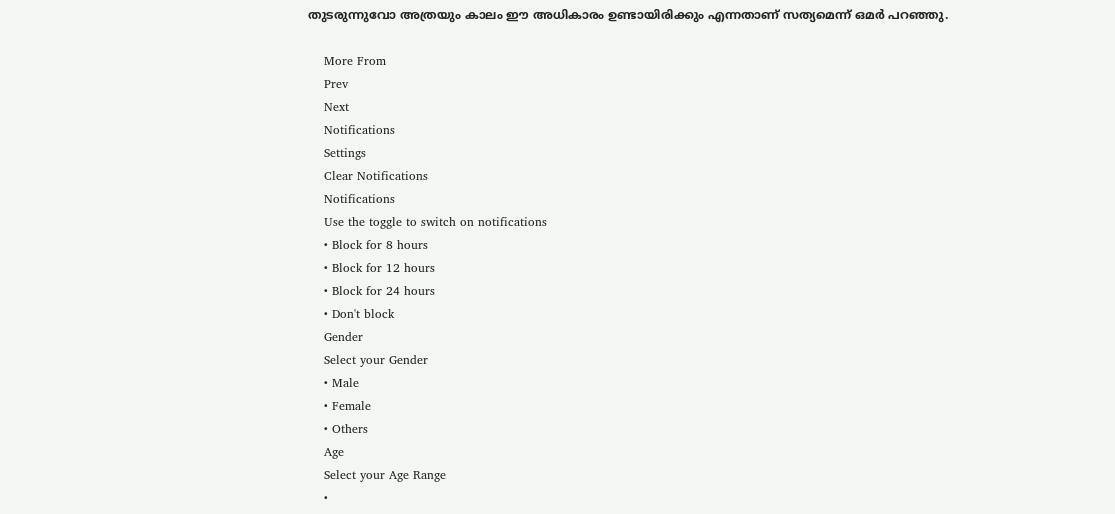തുടരുന്നുവോ അത്രയും കാലം ഈ അധികാരം ഉണ്ടായിരിക്കും എന്നതാണ് സത്യമെന്ന് ഒമര്‍ പറഞ്ഞു.

    More From
    Prev
    Next
    Notifications
    Settings
    Clear Notifications
    Notifications
    Use the toggle to switch on notifications
    • Block for 8 hours
    • Block for 12 hours
    • Block for 24 hours
    • Don't block
    Gender
    Select your Gender
    • Male
    • Female
    • Others
    Age
    Select your Age Range
    •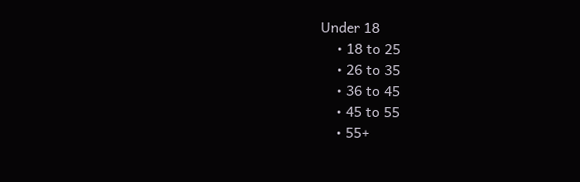Under 18
    • 18 to 25
    • 26 to 35
    • 36 to 45
    • 45 to 55
    • 55+